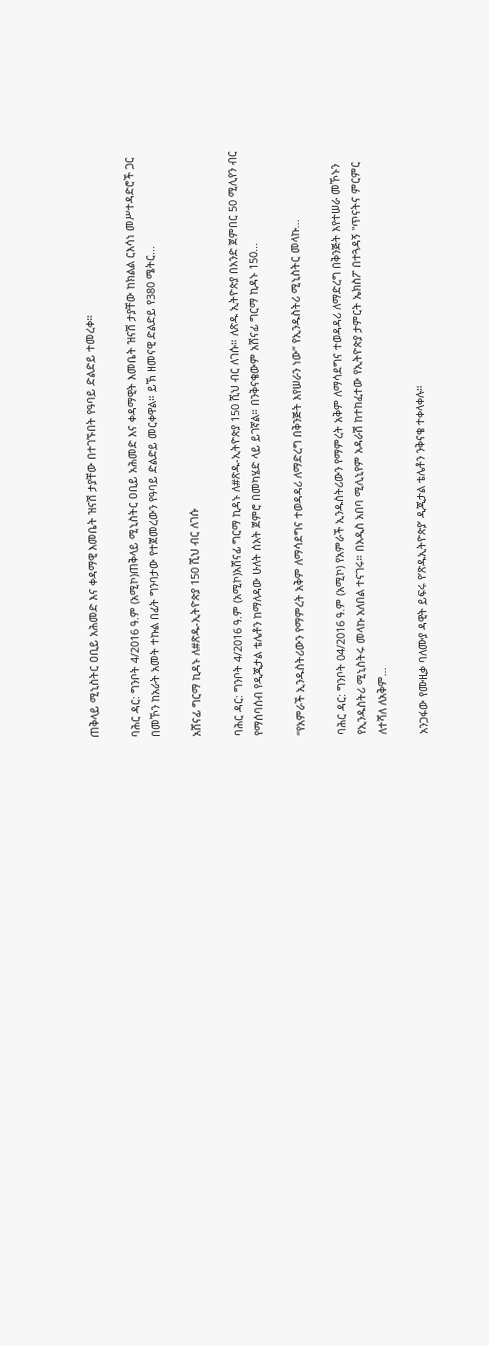ጠቅላይ ሚኒስትር ዐቢይ አሕመድ እና ቀዳማዊ እመቤት ዝናሽ ታያቸው በተገኙበት የዓባይ ድልድይ ተመረቀ።

ባሕር ዳር: ግንቦት 4/2016 ዓ.ም (አሚኮ)ጠቅላይ ሚኒስትር ዐቢይ አሕመድ እና ቀዳማዊት እመቤት ዝናሽ ታያቸው ከክልል ርእሳነ መሥተዳድሮች ጋር በመኾን ከአራት አመት ተኩል በፊት ግንባታው የተጀመረውን የዓባይ ድልድይ መርቀዋል። ይኽ ዘመናዊ ድልድይ የ380 ሜትር...

አሸናፊ ግርማ ኪዳኑ ለ#ጽዱ-ኢትዮጵያ 150 ሺህ ብር ለገሱ

ባሕር ዳር: ግንቦት 4/2016 ዓ.ም (አሚኮ)አሸናፊ ግርማ ኪዳኑ ለ#ጽዱ-ኢትዮጵያ 150 ሺህ ብር ለገሱ። ለጽዱ ኢትዮጵያ በአንድ ጀምበር 50 ሚሊየን ብር የማሰባሰብ የዲጂታል ቴሌቶን ከማለዳው ሁለት ሰአት ጀምሮ በመካሄድ ላይ ይገኛል። በንቅናቄውም አሸናፊ ግርማ ኪዳኑ 150...

“የአምራች ኢንዱስትሪውን የማምረት አቅም ለማሳደግና ተወዳዳሪ ለማድረግ በቅንጅት እየሠራን ነው” የኢንዱስትሪ ሚኒስትር መላኩ...

ባሕር ዳር: ግንቦት 04/2016 ዓ.ም (አሚኮ) የአምራች ኢንዱስትሪውን የማምረት አቅም ለማሳደግና ተወዳዳሪ ለማድረግ በቅንጅት እየተሠራ መኾኑን የኢንዱስትሪ ሚኒስትሩ መላኩ አለበል ተናገሩ። በአዲስ አበባ ሚሊኒየም አዳራሽ ከተከፈተው የኢትዮጵያ ታምርት ኤክስፖ በተጓዳኝ "ጥናትና ምርምር ለተሻለ ለአቅም...

አንጋፋው የሙዚቃ ባለሙያ ዳዊት ይፍሩ የ’ጽዱኢትዮጵያ’ ዲጂታል ቴሌቶን ንቅናቄ ተቀላቀሉ።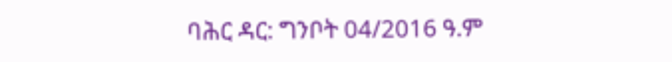ባሕር ዳር: ግንቦት 04/2016 ዓ.ም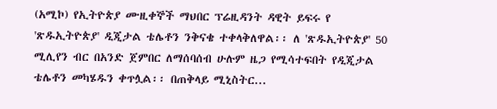(አሚኮ) የኢትዮጵያ ሙዚቀኞች ማህበር ፕሬዚዳንት ዳዊት ይፍሩ የ 'ጽዱኢትዮጵያ' ዲጂታል ቴሌቶን ንቅናቄ ተቀላቅለዋል፡፡ ለ 'ጽዱኢትዮጵያ' 50 ሚሊየን ብር በአንድ ጀምበር ለማሰባሰብ ሁሉም ዜጋ የሚሳተፍበት የዲጂታል ቴሌቶን መካሄዱን ቀጥሏል፡፡ በጠቅላይ ሚኒስትር...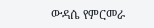ውዳሴ የምርመራ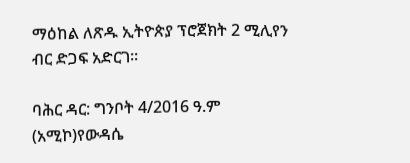ማዕከል ለጽዱ ኢትዮጵያ ፕሮጀክት 2 ሚሊየን ብር ድጋፍ አድርገ።

ባሕር ዳር: ግንቦት 4/2016 ዓ.ም (አሚኮ)የውዳሴ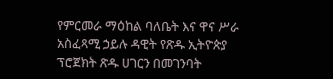የምርመራ ማዕከል ባለቤት እና ዋና ሥራ አስፈጻሚ ኃይሉ ዳዊት የጽዱ ኢትዮጵያ ፕሮጀክት ጽዱ ሀገርን በመገንባት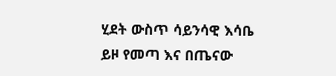ሂደት ውስጥ ሳይንሳዊ እሳቤ ይዞ የመጣ እና በጤናው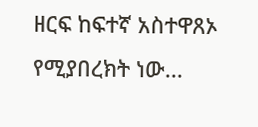ዘርፍ ከፍተኛ አስተዋጸኦ የሚያበረክት ነው...